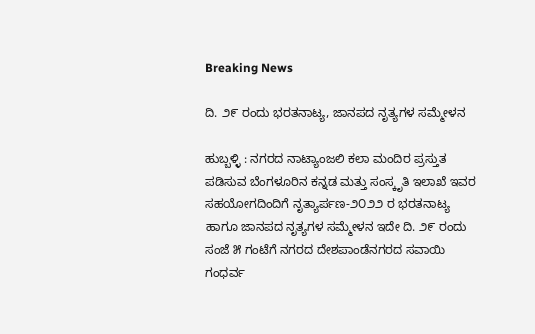Breaking News

ದಿ. ೨೯ ರಂದು ಭರತನಾಟ್ಯ, ಜಾನಪದ ನೃತ್ಯಗಳ ಸಮ್ಮೇಳನ

ಹುಬ್ಬಳ್ಳಿ : ನಗರದ ನಾಟ್ಯಾಂಜಲಿ ಕಲಾ ಮಂದಿರ ಪ್ರಸ್ತುತ ಪಡಿಸುವ ಬೆಂಗಳೂರಿನ ಕನ್ನಡ ಮತ್ತು ಸಂಸ್ಕೃತಿ ಇಲಾಖೆ ಇವರ ಸಹಯೋಗದಿಂದಿಗೆ ನೃತ್ಯಾರ್ಪಣ-೨೦೨೨ ರ ಭರತನಾಟ್ಯ ಹಾಗೂ ಜಾನಪದ ನೃತ್ಯಗಳ ಸಮ್ಮೇಳನ ಇದೇ ದಿ. ೨೯ ರಂದು ಸಂಜೆ ೫ ಗಂಟೆಗೆ ನಗರದ ದೇಶಪಾಂಡೆನಗರದ ಸವಾಯಿ ಗಂಧರ್ವ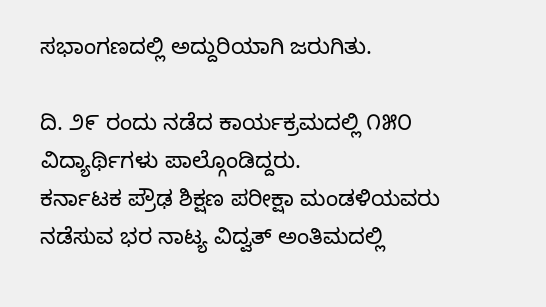ಸಭಾಂಗಣದಲ್ಲಿ ಅದ್ದುರಿಯಾಗಿ ಜರುಗಿತು.

ದಿ. ೨೯ ರಂದು ನಡೆದ ಕಾರ್ಯಕ್ರಮದಲ್ಲಿ ೧೫೦ ವಿದ್ಯಾರ್ಥಿಗಳು ಪಾಲ್ಗೊಂಡಿದ್ದರು.
ಕರ್ನಾಟಕ ಪ್ರೌಢ ಶಿಕ್ಷಣ ಪರೀಕ್ಷಾ ಮಂಡಳಿಯವರು ನಡೆಸುವ ಭರ ನಾಟ್ಯ ವಿದ್ವತ್ ಅಂತಿಮದಲ್ಲಿ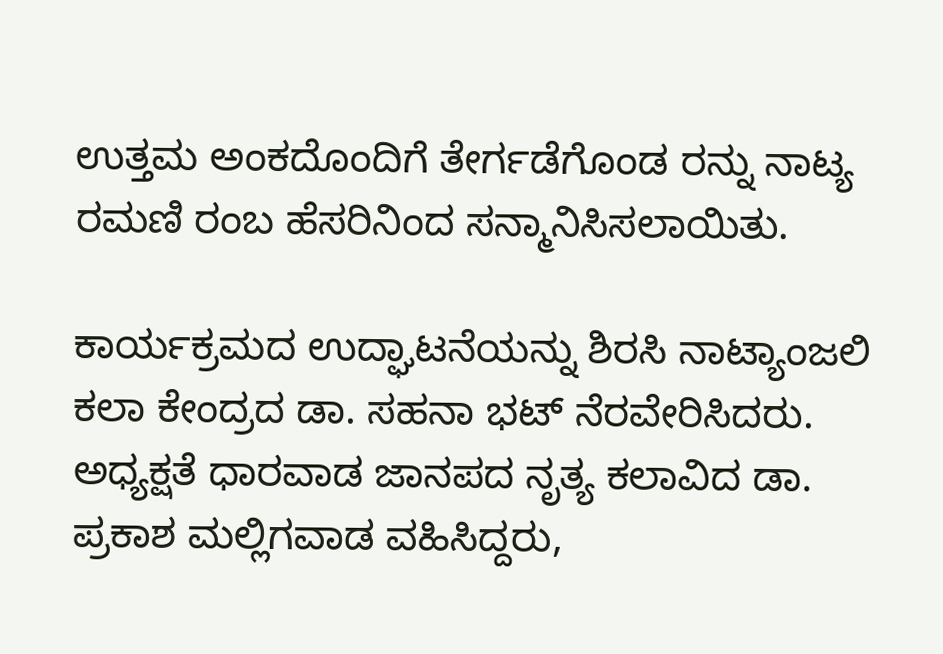ಉತ್ತಮ ಅಂಕದೊಂದಿಗೆ ತೇರ್ಗಡೆಗೊಂಡ ರನ್ನು ನಾಟ್ಯ ರಮಣಿ ರಂಬ ಹೆಸರಿನಿಂದ ಸನ್ಮಾನಿಸಿಸಲಾಯಿತು.

ಕಾರ್ಯಕ್ರಮದ ಉದ್ಘಾಟನೆಯನ್ನು ಶಿರಸಿ ನಾಟ್ಯಾಂಜಲಿ ಕಲಾ ಕೇಂದ್ರದ ಡಾ. ಸಹನಾ ಭಟ್ ನೆರವೇರಿಸಿದರು. ಅಧ್ಯಕ್ಷತೆ ಧಾರವಾಡ ಜಾನಪದ ನೃತ್ಯ ಕಲಾವಿದ ಡಾ. ಪ್ರಕಾಶ ಮಲ್ಲಿಗವಾಡ ವಹಿಸಿದ್ದರು,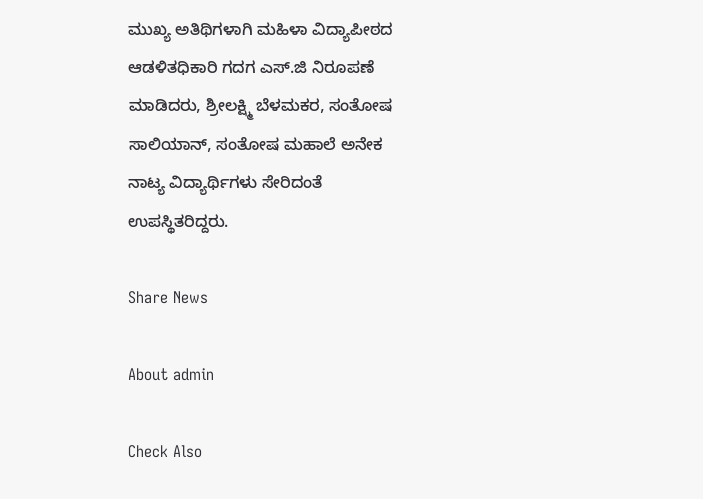ಮುಖ್ಯ ಅತಿಥಿಗಳಾಗಿ ಮಹಿಳಾ ವಿದ್ಯಾಪೀಠದ ಆಡಳಿತಧಿಕಾರಿ ಗದಗ ಎಸ್.ಜಿ ನಿರೂಪಣೆ ಮಾಡಿದರು, ಶ್ರೀಲಕ್ಷ್ಮಿ ಬೆಳಮಕರ, ಸಂತೋಷ ಸಾಲಿಯಾನ್, ಸಂತೋಷ ಮಹಾಲೆ ಅನೇಕ ನಾಟ್ಯ ವಿದ್ಯಾರ್ಥಿಗಳು ಸೇರಿದಂತೆ ಉಪಸ್ಥಿತರಿದ್ದರು.

Share News

About admin

Check Also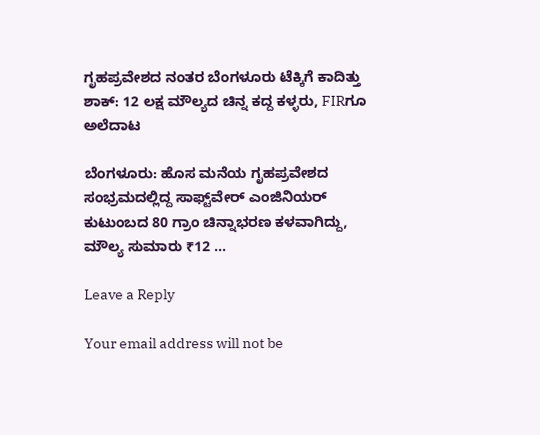ಗೃಹಪ್ರವೇಶದ ನಂತರ ಬೆಂಗಳೂರು ಟೆಕ್ಕಿಗೆ ಕಾದಿತ್ತು ಶಾಕ್: 12 ಲಕ್ಷ ಮೌಲ್ಯದ ಚಿನ್ನ ಕದ್ದ ಕಳ್ಳರು, FIRಗೂ ಅಲೆದಾಟ

ಬೆಂಗಳೂರು: ಹೊಸ ಮನೆಯ ಗೃಹಪ್ರವೇಶದ ಸಂಭ್ರಮದಲ್ಲಿದ್ದ ಸಾಫ್ಟ್‌ವೇರ್ ಎಂಜಿನಿಯರ್ ಕುಟುಂಬದ 80 ಗ್ರಾಂ ಚಿನ್ನಾಭರಣ ಕಳವಾಗಿದ್ದು, ಮೌಲ್ಯ ಸುಮಾರು ₹12 …

Leave a Reply

Your email address will not be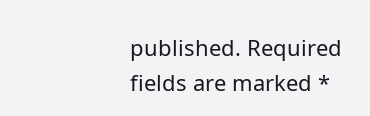published. Required fields are marked *